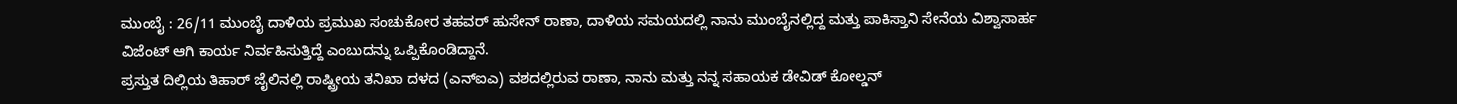ಮುಂಬೈ : 26/11 ಮುಂಬೈ ದಾಳಿಯ ಪ್ರಮುಖ ಸಂಚುಕೋರ ತಹವರ್ ಹುಸೇನ್ ರಾಣಾ, ದಾಳಿಯ ಸಮಯದಲ್ಲಿ ನಾನು ಮುಂಬೈನಲ್ಲಿದ್ದ ಮತ್ತು ಪಾಕಿಸ್ತಾನಿ ಸೇನೆಯ ವಿಶ್ವಾಸಾರ್ಹ ವಿಜೆಂಟ್ ಆಗಿ ಕಾರ್ಯ ನಿರ್ವಹಿಸುತ್ತಿದ್ದೆ ಎಂಬುದನ್ನು ಒಪ್ಪಿಕೊಂಡಿದ್ದಾನೆ.
ಪ್ರಸ್ತುತ ದಿಲ್ಲಿಯ ತಿಹಾರ್ ಜೈಲಿನಲ್ಲಿ ರಾಷ್ಟ್ರೀಯ ತನಿಖಾ ದಳದ (ಎನ್ಐಎ) ವಶದಲ್ಲಿರುವ ರಾಣಾ, ನಾನು ಮತ್ತು ನನ್ನ ಸಹಾಯಕ ಡೇವಿಡ್ ಕೋಲ್ಡನ್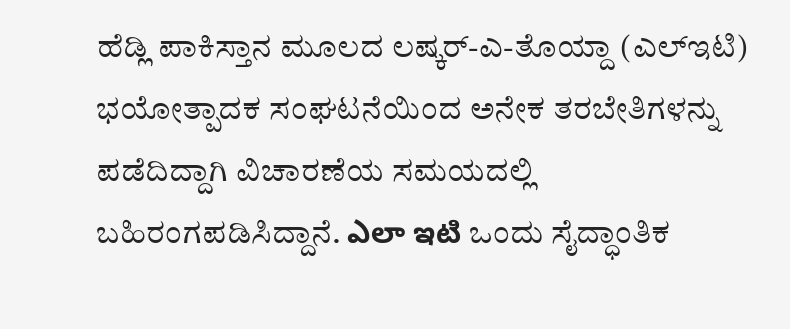ಹೆಡ್ಲಿ ಪಾಕಿಸ್ತಾನ ಮೂಲದ ಲಷ್ಕರ್-ಎ-ತೊಯ್ದಾ (ಎಲ್ಇಟಿ) ಭಯೋತ್ಪಾದಕ ಸಂಘಟನೆಯಿಂದ ಅನೇಕ ತರಬೇತಿಗಳನ್ನು ಪಡೆದಿದ್ದಾಗಿ ವಿಚಾರಣೆಯ ಸಮಯದಲ್ಲಿ ಬಹಿರಂಗಪಡಿಸಿದ್ದಾನೆ. ఎలా ఇటి ಒಂದು ಸೈದ್ಧಾಂತಿಕ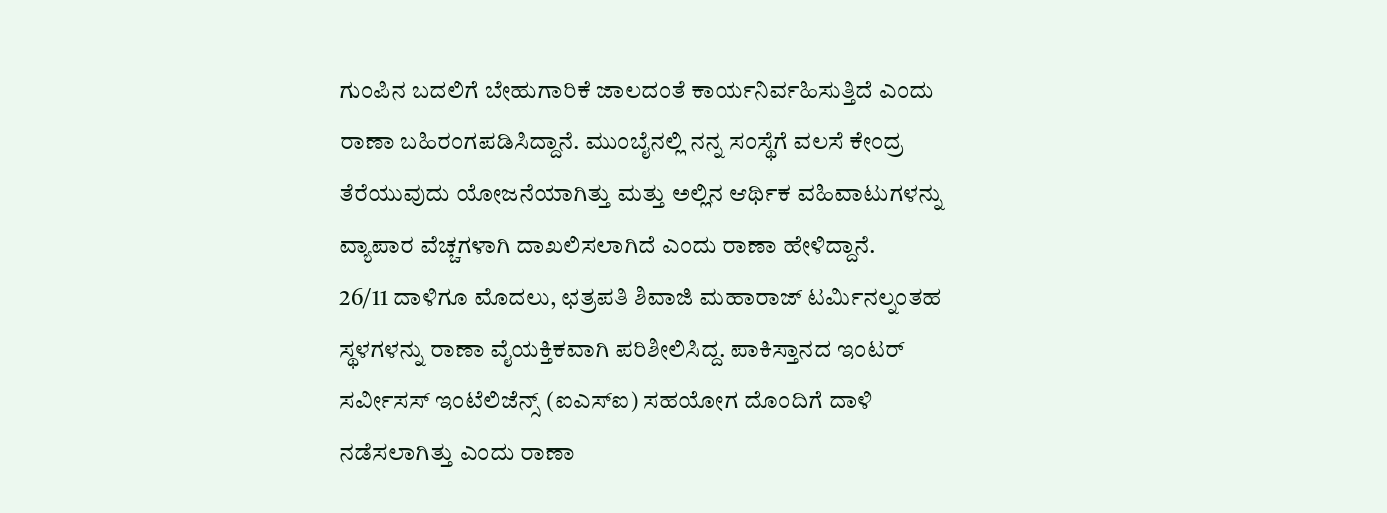ಗುಂಪಿನ ಬದಲಿಗೆ ಬೇಹುಗಾರಿಕೆ ಜಾಲದಂತೆ ಕಾರ್ಯನಿರ್ವಹಿಸುತ್ತಿದೆ ಎಂದು ರಾಣಾ ಬಹಿರಂಗಪಡಿಸಿದ್ದಾನೆ. ಮುಂಬೈನಲ್ಲಿ ನನ್ನ ಸಂಸ್ಥೆಗೆ ವಲಸೆ ಕೇಂದ್ರ ತೆರೆಯುವುದು ಯೋಜನೆಯಾಗಿತ್ತು ಮತ್ತು ಅಲ್ಲಿನ ಆರ್ಥಿಕ ವಹಿವಾಟುಗಳನ್ನು ವ್ಯಾಪಾರ ವೆಚ್ಚಗಳಾಗಿ ದಾಖಲಿಸಲಾಗಿದೆ ಎಂದು ರಾಣಾ ಹೇಳಿದ್ದಾನೆ.
26/11 ದಾಳಿಗೂ ಮೊದಲು, ಛತ್ರಪತಿ ಶಿವಾಜಿ ಮಹಾರಾಜ್ ಟರ್ಮಿನಲ್ನಂತಹ ಸ್ಥಳಗಳನ್ನು ರಾಣಾ ವೈಯಕ್ತಿಕವಾಗಿ ಪರಿಶೀಲಿಸಿದ್ದ. ಪಾಕಿಸ್ತಾನದ ಇಂಟರ್ ಸರ್ವೀಸಸ್ ಇಂಟೆಲಿಜೆನ್ಸ್ (ಐಎಸ್ಐ) ಸಹಯೋಗ ದೊಂದಿಗೆ ದಾಳಿ ನಡೆಸಲಾಗಿತ್ತು ಎಂದು ರಾಣಾ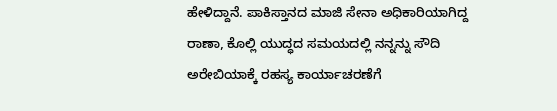ಹೇಳಿದ್ದಾನೆ. ಪಾಕಿಸ್ತಾನದ ಮಾಜಿ ಸೇನಾ ಅಧಿಕಾರಿಯಾಗಿದ್ದ ರಾಣಾ, ಕೊಲ್ಲಿ ಯುದ್ಧದ ಸಮಯದಲ್ಲಿ ನನ್ನನ್ನು ಸೌದಿ ಅರೇಬಿಯಾಕ್ಕೆ ರಹಸ್ಯ ಕಾರ್ಯಾಚರಣೆಗೆ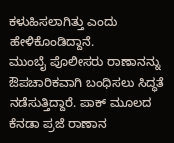ಕಳುಹಿಸಲಾಗಿತ್ತು ಎಂದು ಹೇಳಿಕೊಂಡಿದ್ದಾನೆ.
ಮುಂಬೈ ಪೊಲೀಸರು ರಾಣಾನನ್ನು ಔಪಚಾರಿಕವಾಗಿ ಬಂಧಿಸಲು ಸಿದ್ಧತೆ ನಡೆಸುತ್ತಿದ್ದಾರೆ. ಪಾಕ್ ಮೂಲದ ಕೆನಡಾ ಪ್ರಜೆ ರಾಣಾನ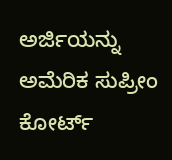ಅರ್ಜಿಯನ್ನು ಅಮೆರಿಕ ಸುಪ್ರೀಂ ಕೋರ್ಟ್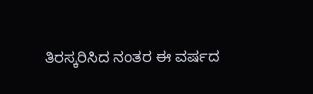ತಿರಸ್ಕರಿಸಿದ ನಂತರ ಈ ವರ್ಷದ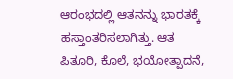ಆರಂಭದಲ್ಲಿ ಆತನನ್ನು ಭಾರತಕ್ಕೆ ಹಸ್ತಾಂತರಿಸಲಾಗಿತ್ತು. ಆತ ಪಿತೂರಿ, ಕೊಲೆ, ಭಯೋತ್ಪಾದನೆ,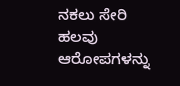ನಕಲು ಸೇರಿ ಹಲವು ಆರೋಪಗಳನ್ನು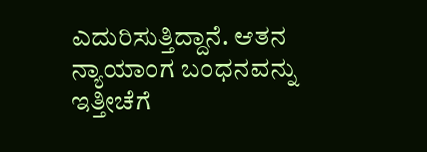ಎದುರಿಸುತ್ತಿದ್ದಾನೆ. ಆತನ ನ್ಯಾಯಾಂಗ ಬಂಧನವನ್ನು ಇತ್ತೀಚೆಗೆ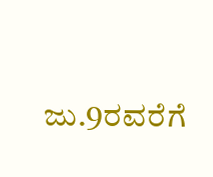ಜು.9ರವರೆಗೆ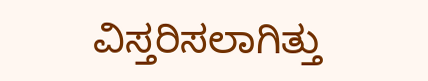ವಿಸ್ತರಿಸಲಾಗಿತ್ತು